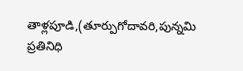తాళ్లపూడి,(తూర్పుగోదావరి,పున్నమి ప్రతినిధి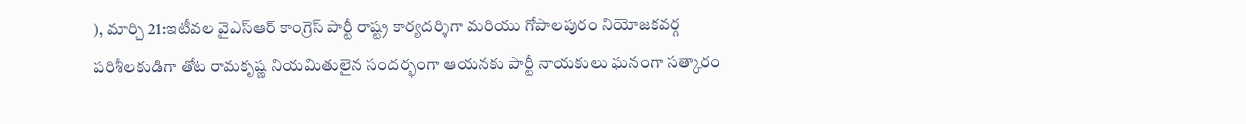), మార్చి 21:ఇటీవల వైఎస్ఆర్ కాంగ్రెస్ పార్టీ రాష్ట్ర కార్యదర్శిగా మరియు గోపాలపురం నియోజకవర్గ పరిశీలకుడిగా తోట రామకృష్ణ నియమితులైన సందర్భంగా ఆయనకు పార్టీ నాయకులు ఘనంగా సత్కారం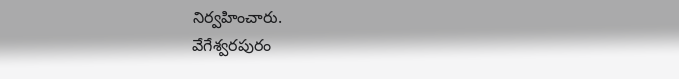నిర్వహించారు.
వేగేశ్వరపురం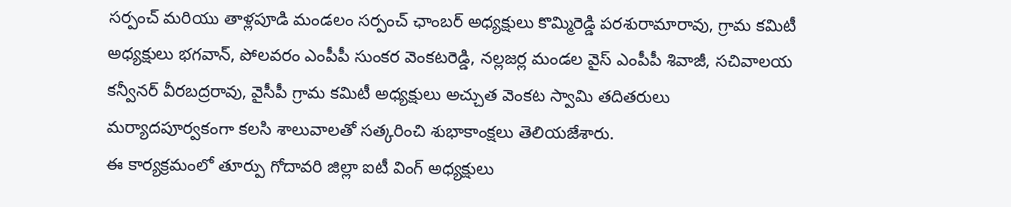సర్పంచ్ మరియు తాళ్లపూడి మండలం సర్పంచ్ ఛాంబర్ అధ్యక్షులు కొమ్మిరెడ్డి పరశురామారావు, గ్రామ కమిటీ అధ్యక్షులు భగవాన్, పోలవరం ఎంపీపీ సుంకర వెంకటరెడ్డి, నల్లజర్ల మండల వైస్ ఎంపీపీ శివాజీ, సచివాలయ కన్వీనర్ వీరబద్రరావు, వైసీపీ గ్రామ కమిటీ అధ్యక్షులు అచ్చుత వెంకట స్వామి తదితరులు మర్యాదపూర్వకంగా కలసి శాలువాలతో సత్కరించి శుభాకాంక్షలు తెలియజేశారు.
ఈ కార్యక్రమంలో తూర్పు గోదావరి జిల్లా ఐటీ వింగ్ అధ్యక్షులు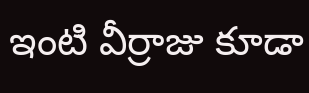ఇంటి వీర్రాజు కూడా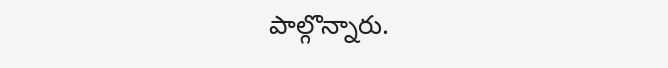పాల్గొన్నారు.